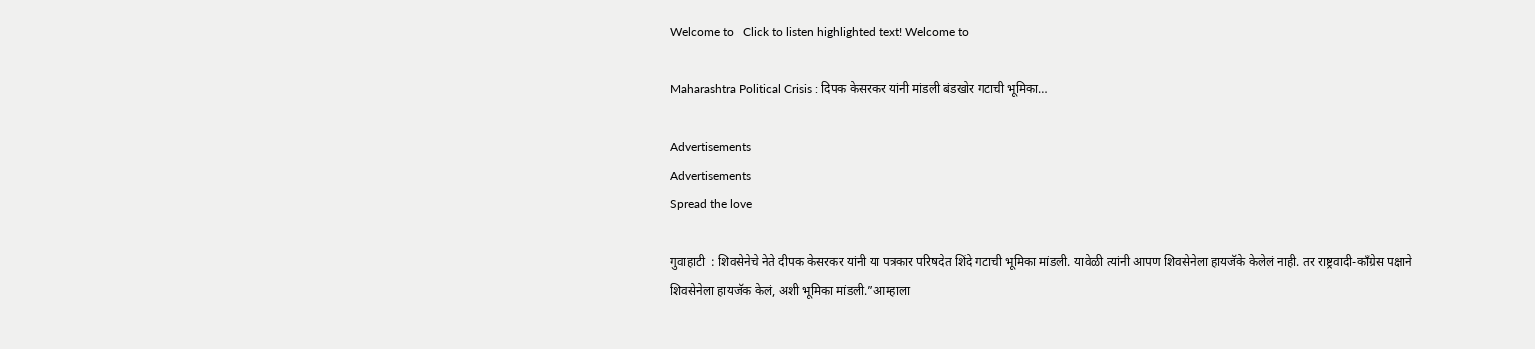Welcome to   Click to listen highlighted text! Welcome to

Maharashtra Political Crisis : दिपक केसरकर यांनी मांडली बंडखोर गटाची भूमिका…

Advertisements
Advertisements
Spread the love

गुवाहाटी  : शिवसेनेचे नेते दीपक केसरकर यांनी या पत्रकार परिषदेत शिंदे गटाची भूमिका मांडली. यावेळी त्यांनी आपण शिवसेनेला हायजॅके केलेलं नाही. तर राष्ट्रवादी-काँग्रेस पक्षाने शिवसेनेला हायजॅक केलं, अशी भूमिका मांडली.”आम्हाला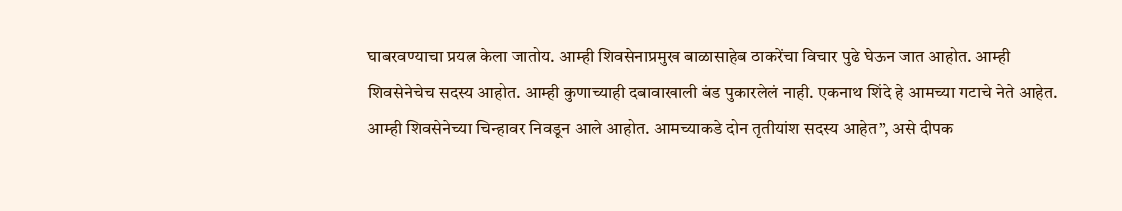घाबरवण्याचा प्रयत्न केला जातोय. आम्ही शिवसेनाप्रमुख बाळासाहेब ठाकरेंचा विचार पुढे घेऊन जात आहोत. आम्ही शिवसेनेचेच सदस्य आहोत. आम्ही कुणाच्याही दबावाखाली बंड पुकारलेलं नाही. एकनाथ शिंदे हे आमच्या गटाचे नेते आहेत. आम्ही शिवसेनेच्या चिन्हावर निवडून आले आहोत. आमच्याकडे दोन तृतीयांश सदस्य आहेत”, असे दीपक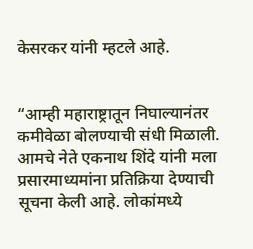केसरकर यांनी म्हटले आहे.


“आम्ही महाराष्ट्रातून निघाल्यानंतर कमीवेळा बोलण्याची संधी मिळाली. आमचे नेते एकनाथ शिंदे यांनी मला प्रसारमाध्यमांना प्रतिक्रिया देण्याची सूचना केली आहे. लोकांमध्ये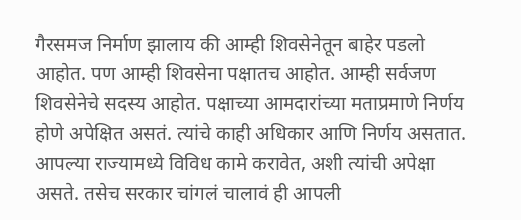गैरसमज निर्माण झालाय की आम्ही शिवसेनेतून बाहेर पडलो आहोत. पण आम्ही शिवसेना पक्षातच आहोत. आम्ही सर्वजण शिवसेनेचे सदस्य आहोत. पक्षाच्या आमदारांच्या मताप्रमाणे निर्णय होणे अपेक्षित असतं. त्यांचे काही अधिकार आणि निर्णय असतात. आपल्या राज्यामध्ये विविध कामे करावेत, अशी त्यांची अपेक्षा असते. तसेच सरकार चांगलं चालावं ही आपली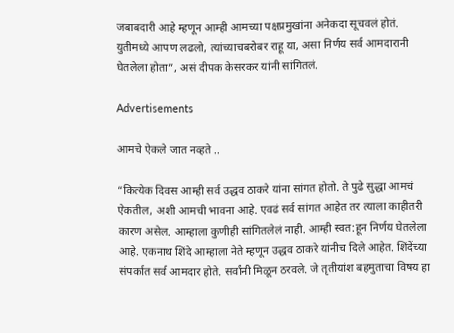जबाबदारी आहे म्हणून आम्ही आमच्या पक्षप्रमुखांना अनेकदा सूचवलं होतं. युतीमध्ये आपण लढलो, त्यांच्याचबरोबर राहू या, असा निर्णय सर्व आमदारानी घेतलेला होता”, असं दीपक केसरकर यांनी सांगितलं.

Advertisements

आमचे ऐकले जात नव्हते ..

“कित्येक दिवस आम्ही सर्व उद्धव ठाकरे यांना सांगत होतो. ते पुढे सुद्धा आमचं ऐकतील, अशी आमची भावना आहे. एवढं सर्व सांगत आहेत तर त्याला काहीतरी कारण असेल. आम्हाला कुणीही सांगितलेलं नाही. आम्ही स्वत:हून निर्णय घेतलेला आहे. एकनाथ शिंदे आम्हाला नेते म्हणून उद्धव ठाकरे यांनीच दिले आहेत. शिंदेंच्या संपर्कात सर्व आमदार होते. सर्वांनी मिळून ठरवले. जे तृतीयांश बहमुताचा विषय हा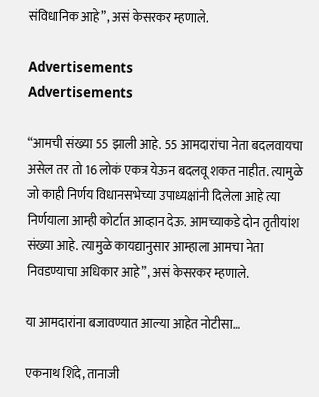संविधानिक आहे”, असं केसरकर म्हणाले.

Advertisements
Advertisements

“आमची संख्या 55 झाली आहे. 55 आमदारांचा नेता बदलवायचा असेल तर तो 16 लोकं एकत्र येऊन बदलवू शकत नाहीत. त्यामुळे जो काही निर्णय विधानसभेच्या उपाध्यक्षांनी दिलेला आहे त्या निर्णयाला आम्ही कोर्टात आव्हान देऊ. आमच्याकडे दोन तृतीयांश संख्या आहे. त्यामुळे कायद्यानुसार आम्हाला आमचा नेता निवडण्याचा अधिकार आहे”, असं केसरकर म्हणाले.

या आमदारांना बजावण्यात आल्या आहेत नोटीसा…

एकनाथ शिंदे, तानाजी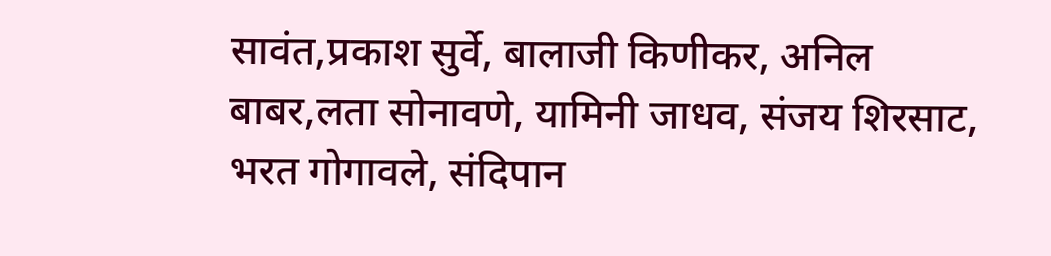सावंत,प्रकाश सुर्वे, बालाजी किणीकर, अनिल बाबर,लता सोनावणे, यामिनी जाधव, संजय शिरसाट, भरत गोगावले, संदिपान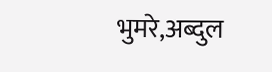भुमरे,अब्दुल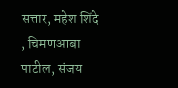सत्तार, महेश शिंदे , चिमणआबा पाटील, संजय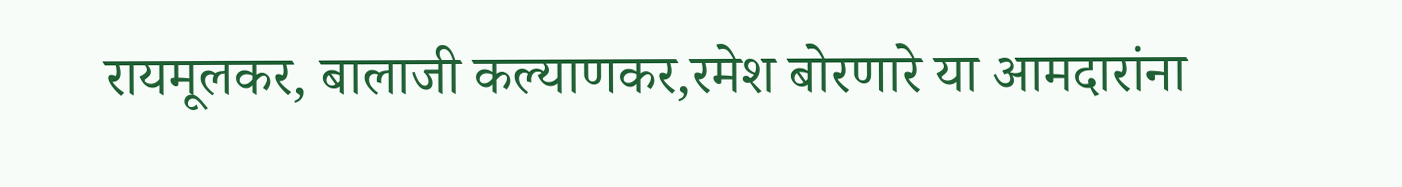रायमूलकर, बालाजी कल्याणकर,रमेश बोरणारे या आमदारांना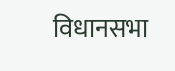विधानसभा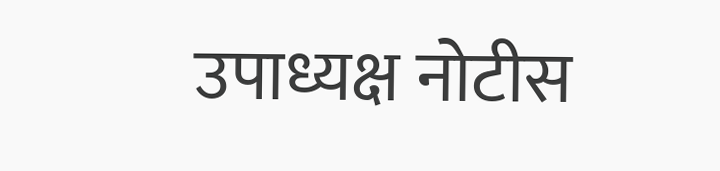उपाध्यक्ष नोटीस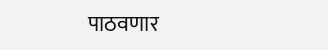पाठवणार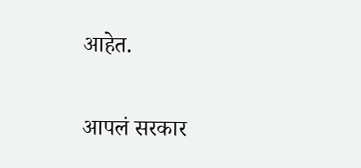आहेत.

आपलं सरकार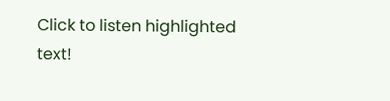Click to listen highlighted text!